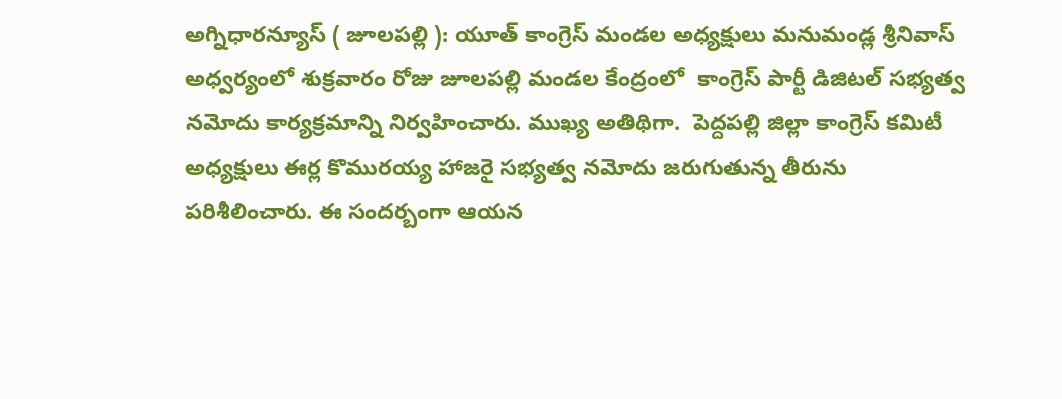అగ్నిధారన్యూస్ ( జూలపల్లి ): యూత్ కాంగ్రెస్ మండల అధ్యక్షులు మనుమండ్ల శ్రీనివాస్ అధ్వర్యంలో శుక్రవారం రోజు జూలపల్లి మండల కేంద్రంలో  కాంగ్రెస్ పార్టీ డిజిటల్ సభ్యత్వ నమోదు కార్యక్రమాన్ని నిర్వహించారు. ముఖ్య అతిథిగా.  పెద్దపల్లి జిల్లా కాంగ్రెస్ కమిటీ అధ్యక్షులు ఈర్ల కొమురయ్య హాజరై సభ్యత్వ నమోదు జరుగుతున్న తీరును పరిశీలించారు. ఈ సందర్బంగా ఆయన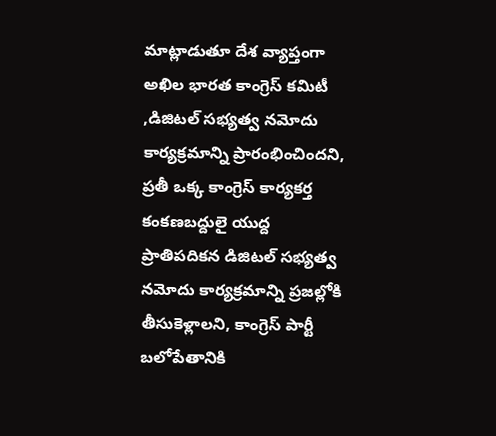మాట్లాడుతూ దేశ వ్యాప్తంగా అఖిల భారత కాంగ్రెస్ కమిటీ ,డిజిటల్ సభ్యత్వ నమోదు కార్యక్రమాన్ని ప్రారంభించిందని, ప్రతీ ఒక్క కాంగ్రెస్ కార్యకర్త కంకణబద్దులై యుద్ద ప్రాతిపదికన డిజిటల్ సభ్యత్వ నమోదు కార్యక్రమాన్ని ప్రజల్లోకి తీసుకెళ్లాలని, కాంగ్రెస్ పార్టీ బలోపేతానికి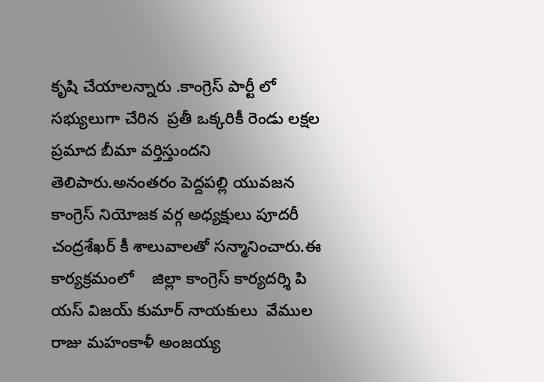కృషి చేయాలన్నారు .కాంగ్రెస్ పార్టీ లో సభ్యులుగా చేరిన  ప్రతీ ఒక్కరికీ రెండు లక్షల ప్రమాద బీమా వర్తిస్తుందని తెలిపారు.అనంతరం పెద్దపల్లి యువజన కాంగ్రెస్ నియోజక వర్గ అధ్యక్షులు పూదరీ చంద్రశేఖర్ కీ శాలువాలతో సన్మానించారు.ఈ కార్యక్రమంలో    జిల్లా కాంగ్రెస్ కార్యదర్శి పి యస్ విజయ్ కుమార్ నాయకులు  వేముల రాజు మహంకాళీ అంజయ్య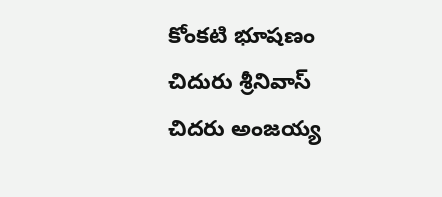కోంకటి భూషణం చిదురు శ్రీనివాస్ చిదరు అంజయ్య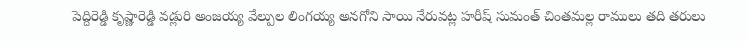పెద్దిరెడ్డి కృష్ణారెడ్డి వడ్లురి అంజయ్య వేల్పుల లింగయ్య అనగోని సాయి నేరువట్ల హరీష్ సుమంత్ చింతమల్ల రాములు తది తరులు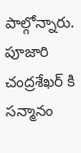పాల్గోన్నారు. పూజారి చంద్రశేఖర్ కి సన్మానం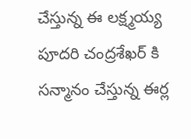చేస్తున్న ఈ లక్ష్మయ్య  పూదరి చంద్రశేఖర్ కి సన్మానం చేస్తున్న ఈర్ల